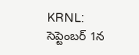KRNL: సెప్టెంబర్ 1న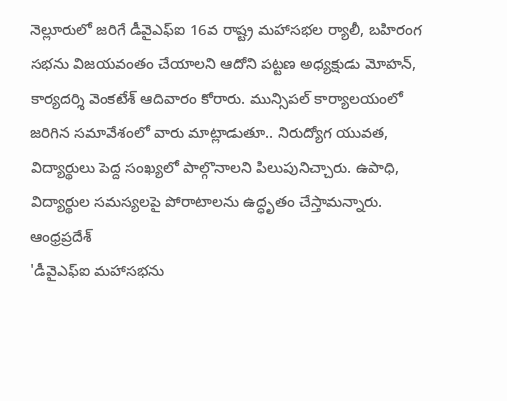నెల్లూరులో జరిగే డీవైఎఫ్ఐ 16వ రాష్ట్ర మహాసభల ర్యాలీ, బహిరంగ సభను విజయవంతం చేయాలని ఆదోని పట్టణ అధ్యక్షుడు మోహన్, కార్యదర్శి వెంకటేశ్ ఆదివారం కోరారు. మున్సిపల్ కార్యాలయంలో జరిగిన సమావేశంలో వారు మాట్లాడుతూ.. నిరుద్యోగ యువత, విద్యార్థులు పెద్ద సంఖ్యలో పాల్గొనాలని పిలుపునిచ్చారు. ఉపాధి, విద్యార్థుల సమస్యలపై పోరాటాలను ఉద్ధృతం చేస్తామన్నారు.
ఆంధ్రప్రదేశ్
'డీవైఎఫ్ఐ మహాసభను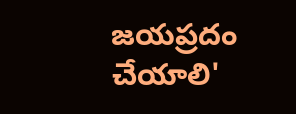జయప్రదం చేయాలి'